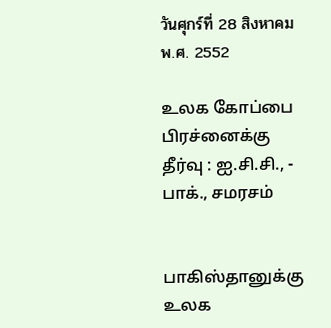วันศุกร์ที่ 28 สิงหาคม พ.ศ. 2552

உலக கோப்பை பிரச்னைக்கு தீர்வு : ஐ.சி.சி., - பாக்., சமரசம்


பாகிஸ்தானுக்கு உலக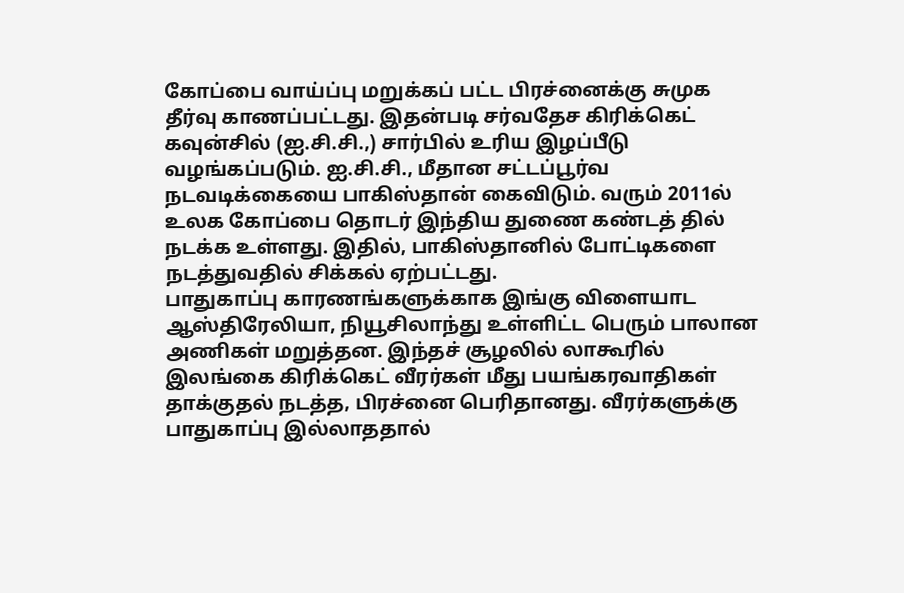கோப்பை வாய்ப்பு மறுக்கப் பட்ட பிரச்னைக்கு சுமுக தீர்வு காணப்பட்டது. இதன்படி சர்வதேச கிரிக்கெட் கவுன்சில் (ஐ.சி.சி.,) சார்பில் உரிய இழப்பீடு வழங்கப்படும். ஐ.சி.சி., மீதான சட்டப்பூர்வ நடவடிக்கையை பாகிஸ்தான் கைவிடும். வரும் 2011ல் உலக கோப்பை தொடர் இந்திய துணை கண்டத் தில் நடக்க உள்ளது. இதில், பாகிஸ்தானில் போட்டிகளை நடத்துவதில் சிக்கல் ஏற்பட்டது.
பாதுகாப்பு காரணங்களுக்காக இங்கு விளையாட ஆஸ்திரேலியா, நியூசிலாந்து உள்ளிட்ட பெரும் பாலான அணிகள் மறுத்தன. இந்தச் சூழலில் லாகூரில் இலங்கை கிரிக்கெட் வீரர்கள் மீது பயங்கரவாதிகள் தாக்குதல் நடத்த, பிரச்னை பெரிதானது. வீரர்களுக்கு பாதுகாப்பு இல்லாததால்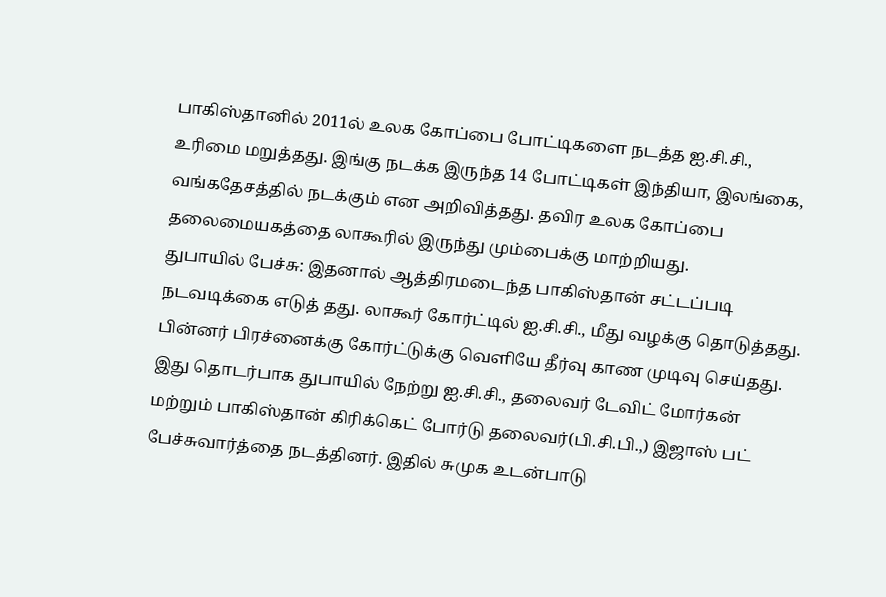பாகிஸ்தானில் 2011ல் உலக கோப்பை போட்டிகளை நடத்த ஐ.சி.சி., உரிமை மறுத்தது. இங்கு நடக்க இருந்த 14 போட்டிகள் இந்தியா, இலங்கை, வங்கதேசத்தில் நடக்கும் என அறிவித்தது. தவிர உலக கோப்பை தலைமையகத்தை லாகூரில் இருந்து மும்பைக்கு மாற்றியது.
துபாயில் பேச்சு: இதனால் ஆத்திரமடைந்த பாகிஸ்தான் சட்டப்படி நடவடிக்கை எடுத் தது. லாகூர் கோர்ட்டில் ஐ.சி.சி., மீது வழக்கு தொடுத்தது. பின்னர் பிரச்னைக்கு கோர்ட்டுக்கு வெளியே தீர்வு காண முடிவு செய்தது. இது தொடர்பாக துபாயில் நேற்று ஐ.சி.சி., தலைவர் டேவிட் மோர்கன் மற்றும் பாகிஸ்தான் கிரிக்கெட் போர்டு தலைவர்(பி.சி.பி.,) இஜாஸ் பட் பேச்சுவார்த்தை நடத்தினர். இதில் சுமுக உடன்பாடு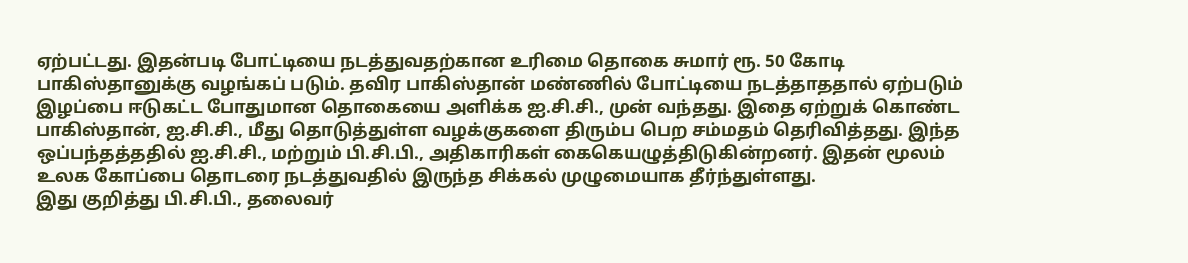ஏற்பட்டது. இதன்படி போட்டியை நடத்துவதற்கான உரிமை தொகை சுமார் ரூ. 50 கோடி பாகிஸ்தானுக்கு வழங்கப் படும். தவிர பாகிஸ்தான் மண்ணில் போட்டியை நடத்தாததால் ஏற்படும் இழப்பை ஈடுகட்ட போதுமான தொகையை அளிக்க ஐ.சி.சி., முன் வந்தது. இதை ஏற்றுக் கொண்ட பாகிஸ்தான், ஐ.சி.சி., மீது தொடுத்துள்ள வழக்குகளை திரும்ப பெற சம்மதம் தெரிவித்தது. இந்த ஒப்பந்தத்ததில் ஐ.சி.சி., மற்றும் பி.சி.பி., அதிகாரிகள் கைகெயழுத்திடுகின்றனர். இதன் மூலம் உலக கோப்பை தொடரை நடத்துவதில் இருந்த சிக்கல் முழுமையாக தீர்ந்துள்ளது.
இது குறித்து பி.சி.பி., தலைவர்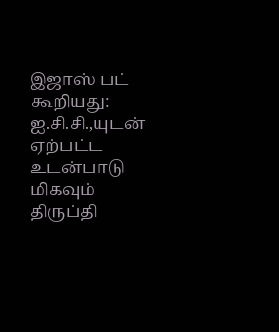இஜாஸ் பட் கூறியது: ஐ.சி.சி.,யுடன் ஏற்பட்ட உடன்பாடு மிகவும் திருப்தி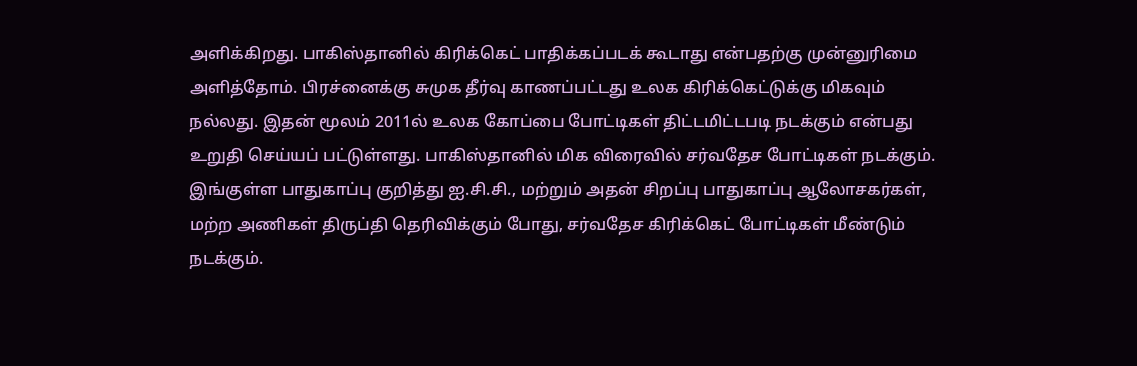அளிக்கிறது. பாகிஸ்தானில் கிரிக்கெட் பாதிக்கப்படக் கூடாது என்பதற்கு முன்னுரிமை அளித்தோம். பிரச்னைக்கு சுமுக தீர்வு காணப்பட்டது உலக கிரிக்கெட்டுக்கு மிகவும் நல்லது. இதன் மூலம் 2011ல் உலக கோப்பை போட்டிகள் திட்டமிட்டபடி நடக்கும் என்பது உறுதி செய்யப் பட்டுள்ளது. பாகிஸ்தானில் மிக விரைவில் சர்வதேச போட்டிகள் நடக்கும். இங்குள்ள பாதுகாப்பு குறித்து ஐ.சி.சி., மற்றும் அதன் சிறப்பு பாதுகாப்பு ஆலோசகர்கள், மற்ற அணிகள் திருப்தி தெரிவிக்கும் போது, சர்வதேச கிரிக்கெட் போட்டிகள் மீண்டும் நடக்கும்.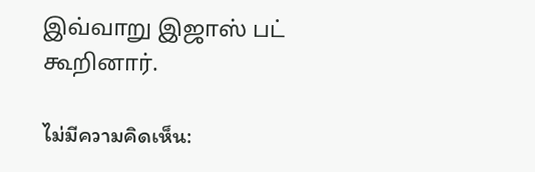இவ்வாறு இஜாஸ் பட் கூறினார்.

ไม่มีความคิดเห็น: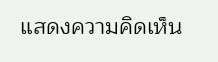แสดงความคิดเห็น